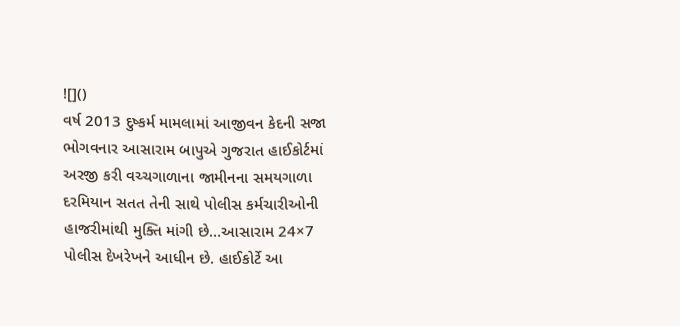![]()
વર્ષ 2013 દુષ્કર્મ મામલામાં આજીવન કેદની સજા ભોગવનાર આસારામ બાપુએ ગુજરાત હાઈકોર્ટમાં અરજી કરી વચ્ચગાળાના જામીનના સમયગાળા દરમિયાન સતત તેની સાથે પોલીસ કર્મચારીઓની હાજરીમાંથી મુક્તિ માંગી છે…આસારામ 24×7 પોલીસ દેખરેખને આધીન છે. હાઈકોર્ટે આ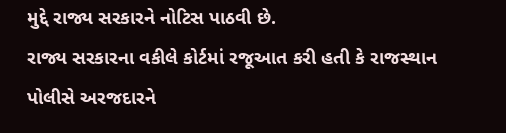મુદ્દે રાજ્ય સરકારને નોટિસ પાઠવી છે.
રાજ્ય સરકારના વકીલે કોર્ટમાં રજૂઆત કરી હતી કે રાજસ્થાન પોલીસે અરજદારને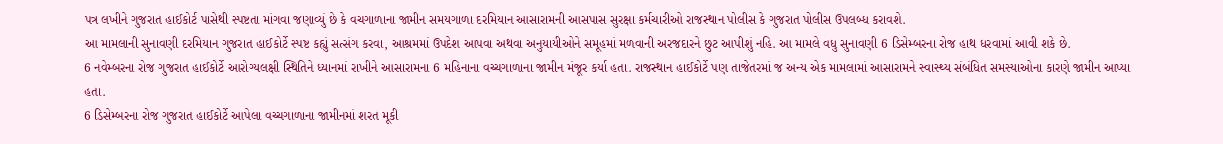પત્ર લખીને ગુજરાત હાઈકોર્ટ પાસેથી સ્પષ્ટતા માંગવા જણાવ્યું છે કે વચગાળાના જામીન સમયગાળા દરમિયાન આસારામની આસપાસ સુરક્ષા કર્મચારીઓ રાજસ્થાન પોલીસ કે ગુજરાત પોલીસ ઉપલબ્ધ કરાવશે.
આ મામલાની સુનાવણી દરમિયાન ગુજરાત હાઈકોર્ટે સ્પષ્ટ કહ્યું સત્સંગ કરવા, આશ્રમમાં ઉપદેશ આપવા અથવા અનુયાયીઓને સમૂહમાં મળવાની અરજદારને છુટ આપીશું નહિ. આ મામલે વધુ સુનાવણી 6 ડિસેમ્બરના રોજ હાથ ધરવામાં આવી શકે છે.
6 નવેમ્બરના રોજ ગુજરાત હાઈકોર્ટે આરોગ્યલક્ષી સ્થિતિને ધ્યાનમાં રાખીને આસારામના 6 મહિનાના વચ્ચગાળાના જામીન મંજૂર કર્યા હતા. રાજસ્થાન હાઈકોર્ટે પણ તાજેતરમાં જ અન્ય એક મામલામાં આસારામને સ્વાસ્થ્ય સંબંધિત સમસ્યાઓના કારણે જામીન આપ્યા હતા.
6 ડિસેમ્બરના રોજ ગુજરાત હાઈકોર્ટે આપેલા વચ્ચગાળાના જામીનમાં શરત મૂકી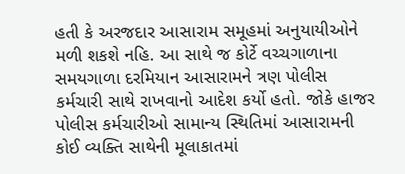હતી કે અરજદાર આસારામ સમૂહમાં અનુયાયીઓને મળી શકશે નહિ. આ સાથે જ કોર્ટે વચ્ચગાળાના સમયગાળા દરમિયાન આસારામને ત્રણ પોલીસ કર્મચારી સાથે રાખવાનો આદેશ કર્યો હતો. જોકે હાજર પોલીસ કર્મચારીઓ સામાન્ય સ્થિતિમાં આસારામની કોઈ વ્યક્તિ સાથેની મૂલાકાતમાં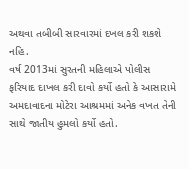અથવા તબીબી સારવારમાં દખલ કરી શકશે નહિ.
વર્ષ 2013માં સુરતની મહિલાએ પોલીસ ફરિયાદ દાખલ કરી દાવો કર્યો હતો કે આસારામે અમદાવાદના મોટેરા આશ્રમમાં અનેક વખત તેની સાથે જાતીય હુમલો કર્યો હતો.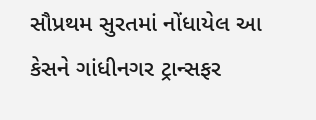સૌપ્રથમ સુરતમાં નોંધાયેલ આ કેસને ગાંધીનગર ટ્રાન્સફર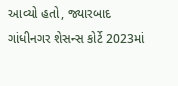આવ્યો હતો, જ્યારબાદ ગાંધીનગર શેસન્સ કોર્ટે 2023માં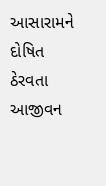આસારામને દોષિત ઠેરવતા આજીવન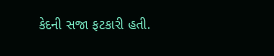કેદની સજા ફટકારી હતી.